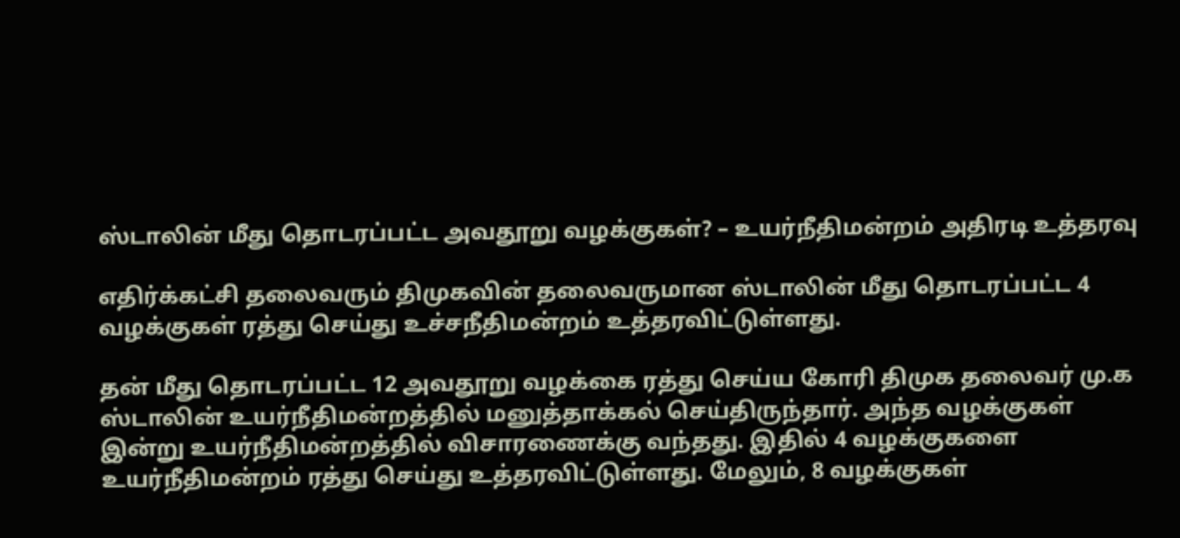ஸ்டாலின் மீது தொடரப்பட்ட அவதூறு வழக்குகள்? – உயர்நீதிமன்றம் அதிரடி உத்தரவு

எதிர்க்கட்சி தலைவரும் திமுகவின் தலைவருமான ஸ்டாலின் மீது தொடரப்பட்ட 4 வழக்குகள் ரத்து செய்து உச்சநீதிமன்றம் உத்தரவிட்டுள்ளது.

தன் மீது தொடரப்பட்ட 12 அவதூறு வழக்கை ரத்து செய்ய கோரி திமுக தலைவர் மு.க ஸ்டாலின் உயர்நீதிமன்றத்தில் மனுத்தாக்கல் செய்திருந்தார். அந்த வழக்குகள் இன்று உயர்நீதிமன்றத்தில் விசாரணைக்கு வந்தது. இதில் 4 வழக்குகளை உயர்நீதிமன்றம் ரத்து செய்து உத்தரவிட்டுள்ளது. மேலும், 8 வழக்குகள்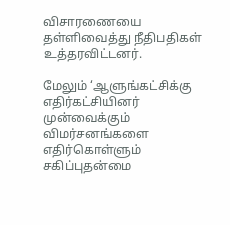விசாரணையை தள்ளிவைத்து நீதிபதிகள் உத்தரவிட்டனர்.

மேலும் ‘ஆளுங்கட்சிக்கு எதிர்கட்சியினர் முன்வைக்கும் விமர்சனங்களை எதிர்கொள்ளும் சகிப்புதன்மை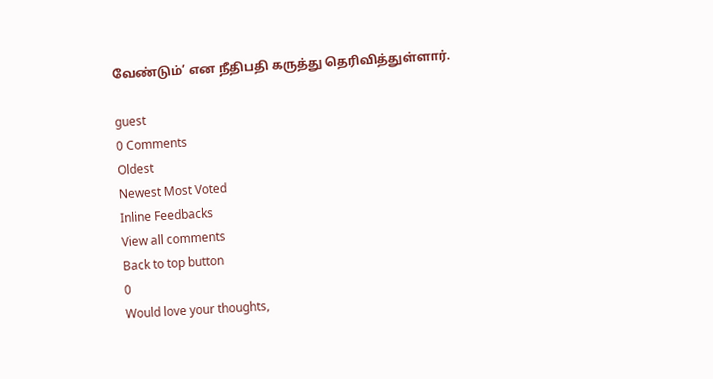வேண்டும்’ என நீதிபதி கருத்து தெரிவித்துள்ளார்.

guest
0 Comments
Oldest
Newest Most Voted
Inline Feedbacks
View all comments
Back to top button
0
Would love your thoughts,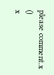please comment.x
()
x